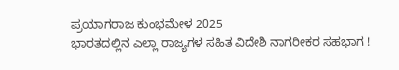ಪ್ರಯಾಗರಾಜ ಕುಂಭಮೇಳ 2025
ಭಾರತದಲ್ಲಿನ ಎಲ್ಲಾ ರಾಜ್ಯಗಳ ಸಹಿತ ವಿದೇಶಿ ನಾಗರೀಕರ ಸಹಭಾಗ !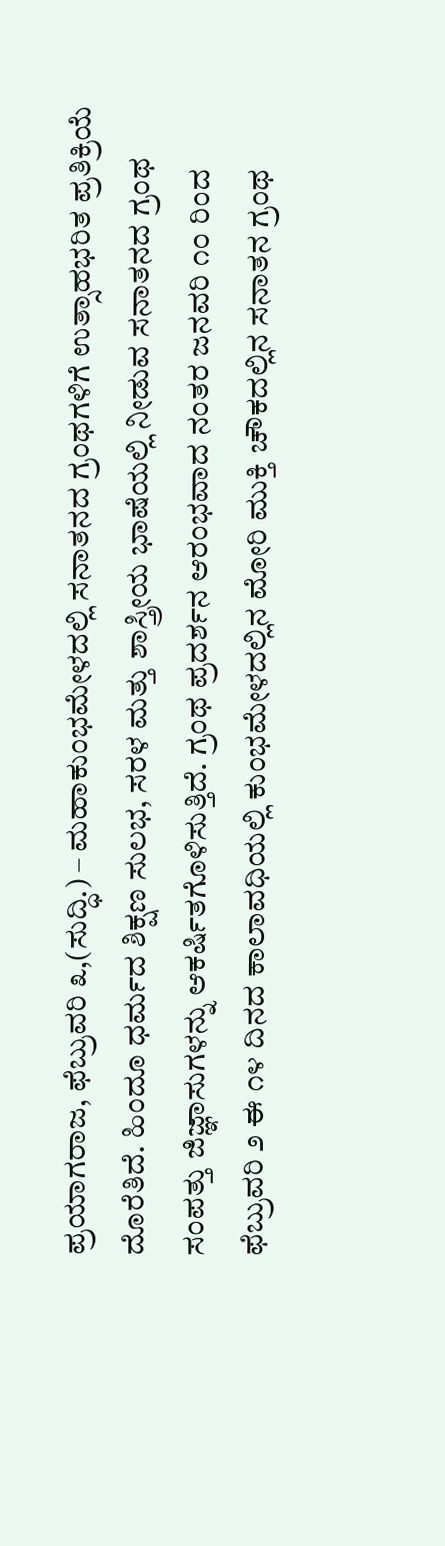ಪ್ರಯಾಗರಾಜ, ಫೆಬ್ರುವರಿ ೩,(ಸುದ್ಧಿ.) – ಮಹಾಕುಂಭಮೇಳದಲ್ಲಿ ಸನಾತನದ ಗ್ರಂಥಗಳಿಗೆ ಉತ್ಸಾಹಭರಿತ ಪ್ರತಿಕ್ರಿಯೆ ದೊರೆತಿದೆ. ಹಿಂದೂ ಧರ್ಮದ ಶಿಕ್ಷಣ ಸುಲಭ, ಸರಳ ಮತ್ತು ಶಾಸ್ತ್ರೀಯ ಭಾಷೆಯಲ್ಲಿ ನೀಡುವ ಸನಾತನದ ಗ್ರಂಥ ಸಂಪತ್ತು ಜಿಜ್ಞಾಸುಗಳನ್ನು ಆಕರ್ಷಿತಗೊಳಿಸುತ್ತಿದೆ. ಗ್ರಂಥ ಪ್ರದರ್ಶನ ಆರಂಭವಾದ ನಂತರ ಜನವರಿ ೧೦ ರಿಂದ ಫೆಬ್ರುವರಿ ೨ ಈ ೧೪ ದಿನದ ಕಾಲಾವಧಿಯಲ್ಲಿ ಕುಂಭಮೇಳದಲ್ಲಿನ ಮೋರಿ ಮುಕ್ತಿ ಚೌಕದಲ್ಲಿನ ಸನಾತನ ಗ್ರಂಥ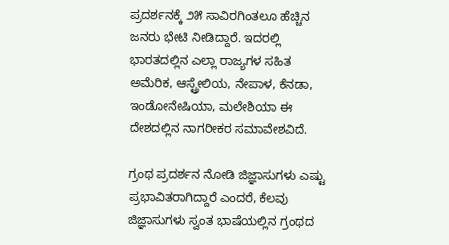ಪ್ರದರ್ಶನಕ್ಕೆ ೨೫ ಸಾವಿರಗಿಂತಲೂ ಹೆಚ್ಚಿನ ಜನರು ಭೇಟಿ ನೀಡಿದ್ದಾರೆ. ಇದರಲ್ಲಿ ಭಾರತದಲ್ಲಿನ ಎಲ್ಲಾ ರಾಜ್ಯಗಳ ಸಹಿತ ಅಮೆರಿಕ, ಆಸ್ಟ್ರೇಲಿಯ, ನೇಪಾಳ, ಕೆನಡಾ, ಇಂಡೋನೇಷಿಯಾ, ಮಲೇಶಿಯಾ ಈ ದೇಶದಲ್ಲಿನ ನಾಗರೀಕರ ಸಮಾವೇಶವಿದೆ.

ಗ್ರಂಥ ಪ್ರದರ್ಶನ ನೋಡಿ ಜಿಜ್ಞಾಸುಗಳು ಎಷ್ಟು ಪ್ರಭಾವಿತರಾಗಿದ್ದಾರೆ ಎಂದರೆ, ಕೆಲವು ಜಿಜ್ಞಾಸುಗಳು ಸ್ವಂತ ಭಾಷೆಯಲ್ಲಿನ ಗ್ರಂಥದ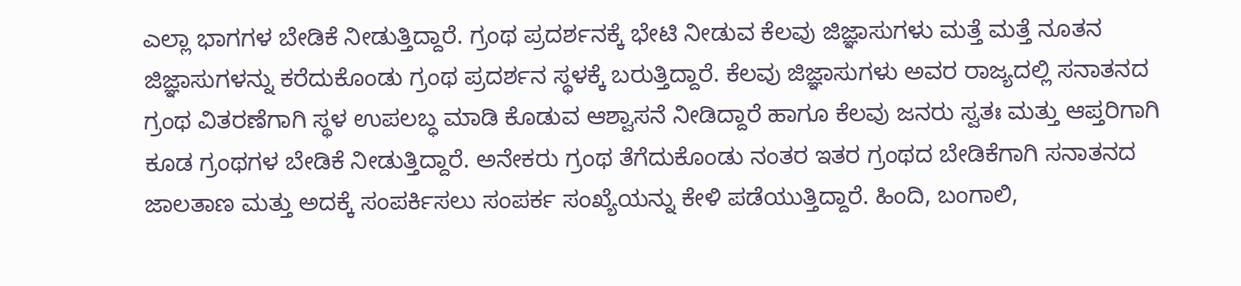ಎಲ್ಲಾ ಭಾಗಗಳ ಬೇಡಿಕೆ ನೀಡುತ್ತಿದ್ದಾರೆ. ಗ್ರಂಥ ಪ್ರದರ್ಶನಕ್ಕೆ ಭೇಟಿ ನೀಡುವ ಕೆಲವು ಜಿಜ್ಞಾಸುಗಳು ಮತ್ತೆ ಮತ್ತೆ ನೂತನ ಜಿಜ್ಞಾಸುಗಳನ್ನು ಕರೆದುಕೊಂಡು ಗ್ರಂಥ ಪ್ರದರ್ಶನ ಸ್ಥಳಕ್ಕೆ ಬರುತ್ತಿದ್ದಾರೆ. ಕೆಲವು ಜಿಜ್ಞಾಸುಗಳು ಅವರ ರಾಜ್ಯದಲ್ಲಿ ಸನಾತನದ ಗ್ರಂಥ ವಿತರಣೆಗಾಗಿ ಸ್ಥಳ ಉಪಲಬ್ಧ ಮಾಡಿ ಕೊಡುವ ಆಶ್ವಾಸನೆ ನೀಡಿದ್ದಾರೆ ಹಾಗೂ ಕೆಲವು ಜನರು ಸ್ವತಃ ಮತ್ತು ಆಪ್ತರಿಗಾಗಿ ಕೂಡ ಗ್ರಂಥಗಳ ಬೇಡಿಕೆ ನೀಡುತ್ತಿದ್ದಾರೆ. ಅನೇಕರು ಗ್ರಂಥ ತೆಗೆದುಕೊಂಡು ನಂತರ ಇತರ ಗ್ರಂಥದ ಬೇಡಿಕೆಗಾಗಿ ಸನಾತನದ ಜಾಲತಾಣ ಮತ್ತು ಅದಕ್ಕೆ ಸಂಪರ್ಕಿಸಲು ಸಂಪರ್ಕ ಸಂಖ್ಯೆಯನ್ನು ಕೇಳಿ ಪಡೆಯುತ್ತಿದ್ದಾರೆ. ಹಿಂದಿ, ಬಂಗಾಲಿ,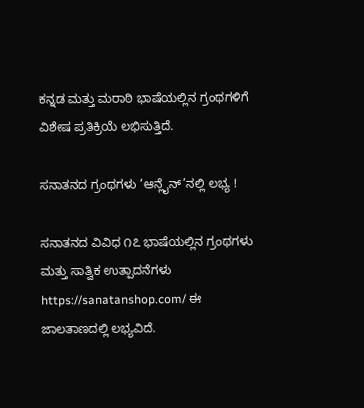ಕನ್ನಡ ಮತ್ತು ಮರಾಠಿ ಭಾಷೆಯಲ್ಲಿನ ಗ್ರಂಥಗಳಿಗೆ ವಿಶೇಷ ಪ್ರತಿಕ್ರಿಯೆ ಲಭಿಸುತ್ತಿದೆ.

ಸನಾತನದ ಗ್ರಂಥಗಳು ‘ಆನ್ಲೈನ್’ನಲ್ಲಿ ಲಭ್ಯ !

ಸನಾತನದ ವಿವಿಧ ೧೭ ಭಾಷೆಯಲ್ಲಿನ ಗ್ರಂಥಗಳು ಮತ್ತು ಸಾತ್ವಿಕ ಉತ್ಪಾದನೆಗಳು https://sanatanshop.com/ ಈ ಜಾಲತಾಣದಲ್ಲಿ ಲಭ್ಯವಿದೆ.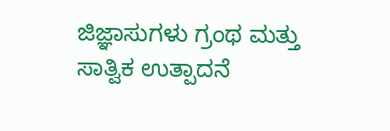ಜಿಜ್ಞಾಸುಗಳು ಗ್ರಂಥ ಮತ್ತು ಸಾತ್ವಿಕ ಉತ್ಪಾದನೆ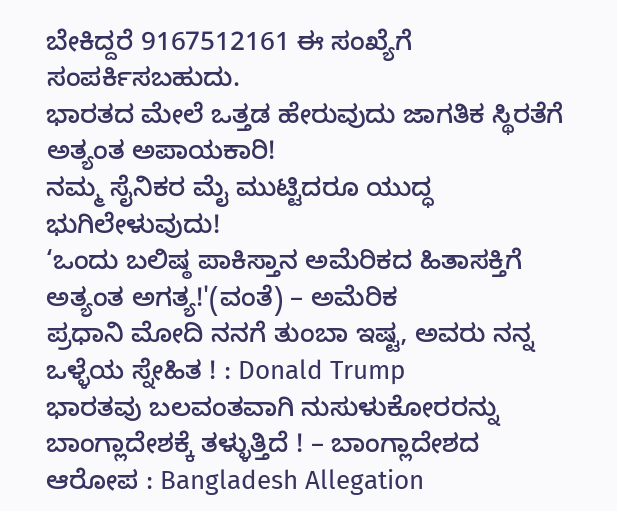ಬೇಕಿದ್ದರೆ 9167512161 ಈ ಸಂಖ್ಯೆಗೆ ಸಂಪರ್ಕಿಸಬಹುದು.
ಭಾರತದ ಮೇಲೆ ಒತ್ತಡ ಹೇರುವುದು ಜಾಗತಿಕ ಸ್ಥಿರತೆಗೆ ಅತ್ಯಂತ ಅಪಾಯಕಾರಿ!
ನಮ್ಮ ಸೈನಿಕರ ಮೈ ಮುಟ್ಟಿದರೂ ಯುದ್ಧ ಭುಗಿಲೇಳುವುದು!
‘ಒಂದು ಬಲಿಷ್ಠ ಪಾಕಿಸ್ತಾನ ಅಮೆರಿಕದ ಹಿತಾಸಕ್ತಿಗೆ ಅತ್ಯಂತ ಅಗತ್ಯ!'(ವಂತೆ) – ಅಮೆರಿಕ
ಪ್ರಧಾನಿ ಮೋದಿ ನನಗೆ ತುಂಬಾ ಇಷ್ಟ, ಅವರು ನನ್ನ ಒಳ್ಳೆಯ ಸ್ನೇಹಿತ ! : Donald Trump
ಭಾರತವು ಬಲವಂತವಾಗಿ ನುಸುಳುಕೋರರನ್ನು ಬಾಂಗ್ಲಾದೇಶಕ್ಕೆ ತಳ್ಳುತ್ತಿದೆ ! – ಬಾಂಗ್ಲಾದೇಶದ ಆರೋಪ : Bangladesh Allegation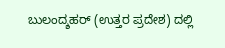ಬುಲಂದ್ಶಹರ್ (ಉತ್ತರ ಪ್ರದೇಶ) ದಲ್ಲಿ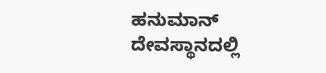ಹನುಮಾನ್ ದೇವಸ್ಥಾನದಲ್ಲಿ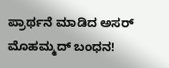ಪ್ರಾರ್ಥನೆ ಮಾಡಿದ ಅಸರ್ ಮೊಹಮ್ಮದ್ ಬಂಧನ!